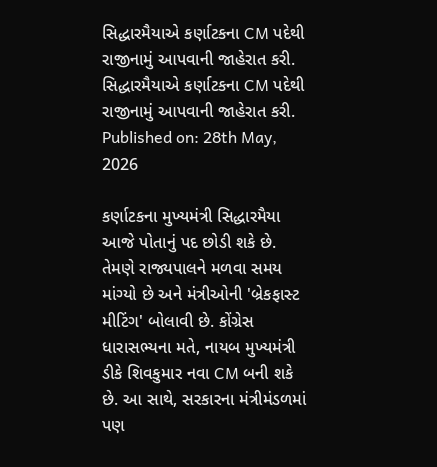સિદ્ધારમૈયાએ કર્ણાટકના CM પદેથી રાજીનામું આપવાની જાહેરાત કરી.
સિદ્ધારમૈયાએ કર્ણાટકના CM પદેથી રાજીનામું આપવાની જાહેરાત કરી.
Published on: 28th May, 2026

કર્ણાટકના મુખ્યમંત્રી સિદ્ધારમૈયા આજે પોતાનું પદ છોડી શકે છે. તેમણે રાજ્યપાલને મળવા સમય માંગ્યો છે અને મંત્રીઓની 'બ્રેકફાસ્ટ મીટિંગ' બોલાવી છે. કોંગ્રેસ ધારાસભ્યના મતે, નાયબ મુખ્યમંત્રી ડીકે શિવકુમાર નવા CM બની શકે છે. આ સાથે, સરકારના મંત્રીમંડળમાં પણ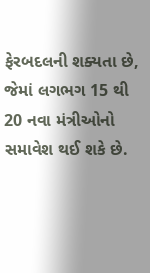ફેરબદલની શક્યતા છે, જેમાં લગભગ 15 થી 20 નવા મંત્રીઓનો સમાવેશ થઈ શકે છે.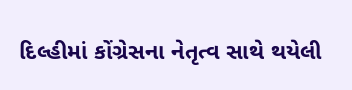દિલ્હીમાં કોંગ્રેસના નેતૃત્વ સાથે થયેલી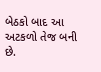બેઠકો બાદ આ અટકળો તેજ બની છે.